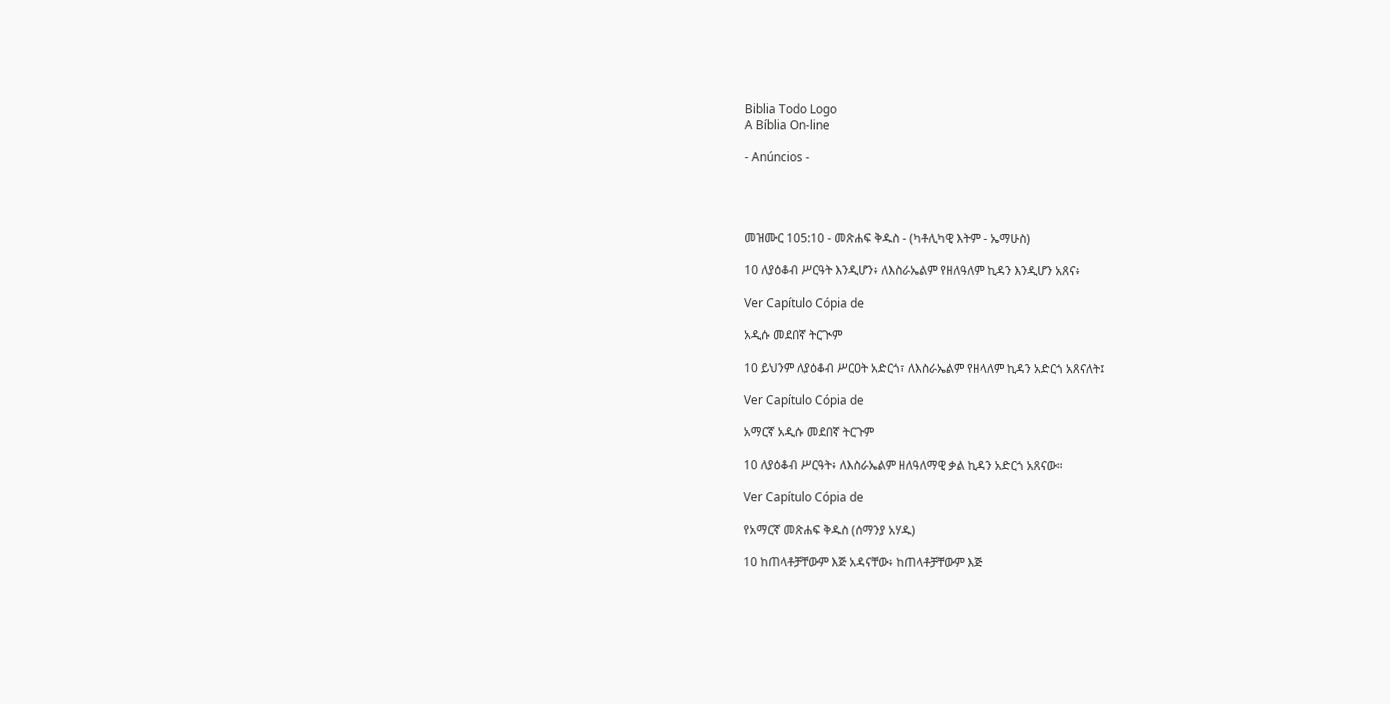Biblia Todo Logo
A Bíblia On-line

- Anúncios -




መዝሙር 105:10 - መጽሐፍ ቅዱስ - (ካቶሊካዊ እትም - ኤማሁስ)

10 ለያዕቆብ ሥርዓት እንዲሆን፥ ለእስራኤልም የዘለዓለም ኪዳን እንዲሆን አጸና፥

Ver Capítulo Cópia de

አዲሱ መደበኛ ትርጒም

10 ይህንም ለያዕቆብ ሥርዐት አድርጎ፣ ለእስራኤልም የዘላለም ኪዳን አድርጎ አጸናለት፤

Ver Capítulo Cópia de

አማርኛ አዲሱ መደበኛ ትርጉም

10 ለያዕቆብ ሥርዓት፥ ለእስራኤልም ዘለዓለማዊ ቃል ኪዳን አድርጎ አጸናው።

Ver Capítulo Cópia de

የአማርኛ መጽሐፍ ቅዱስ (ሰማንያ አሃዱ)

10 ከጠላቶቻቸውም እጅ አዳናቸው፥ ከጠላቶቻቸውም እጅ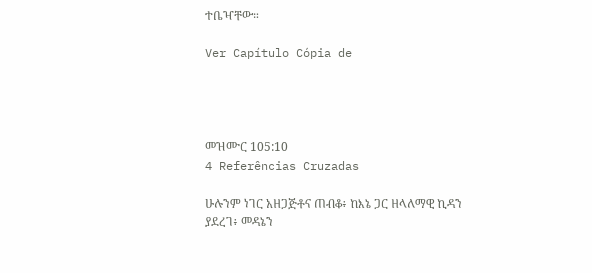ተቤዣቸው።

Ver Capítulo Cópia de




መዝሙር 105:10
4 Referências Cruzadas

ሁሉንም ነገር አዘጋጅቶና ጠብቆ፥ ከእኔ ጋር ዘላለማዊ ኪዳን ያደረገ፥ መዳኔን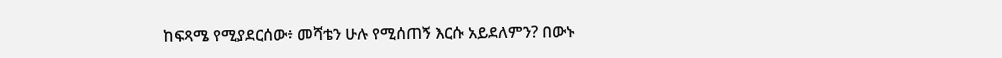ከፍጻሜ የሚያደርሰው፥ መሻቴን ሁሉ የሚሰጠኝ እርሱ አይደለምን? በውኑ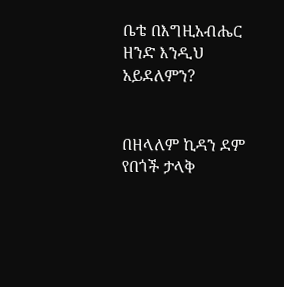ቤቴ በእግዚአብሔር ዘንድ እንዲህ አይደለምን?


በዘላለም ኪዳን ደም የበጎች ታላቅ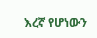እረኛ የሆነውን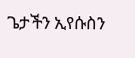ጌታችን ኢየሱስን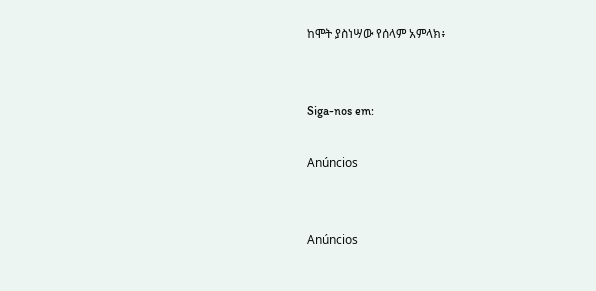ከሞት ያስነሣው የሰላም አምላክ፥


Siga-nos em:

Anúncios


Anúncios